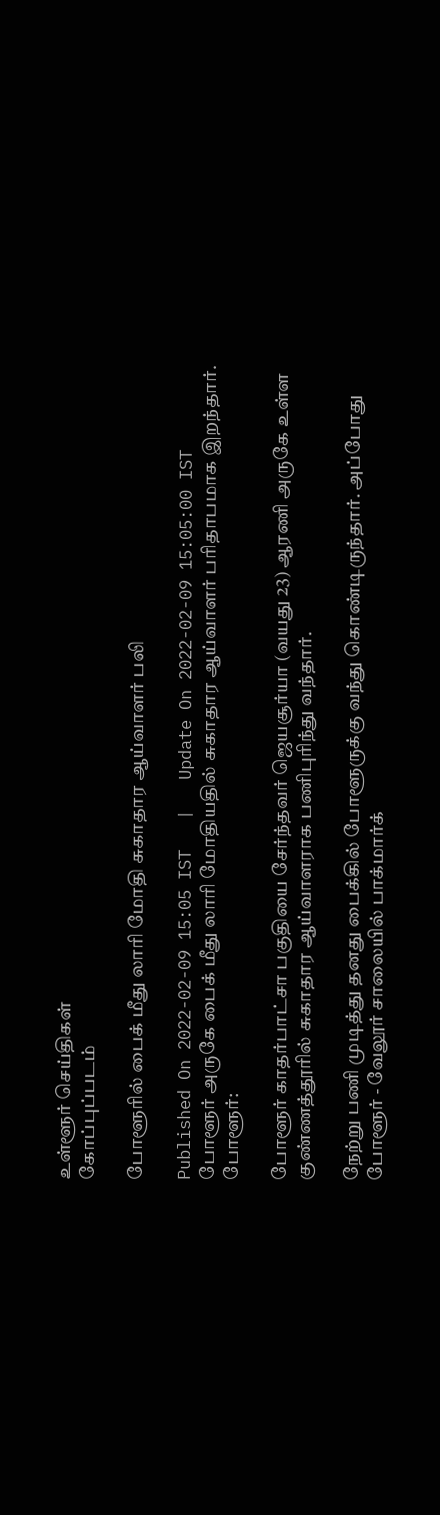உள்ளூர் செய்திகள்
கோப்புப்படம்

போளூரில் பைக் மீது லாரி மோதி சுகாதார ஆய்வாளர் பலி

Published On 2022-02-09 15:05 IST   |   Update On 2022-02-09 15:05:00 IST
போளூர் அருகே பைக் மீது லாரி மோதியதில் சுகாதார ஆய்வாளர் பரிதாபமாக இறந்தார்.
போளூர்:

போளூர் காதர்பாட்சா பகுதியை சேர்ந்தவர் ஜெயசூர்யா (வயது 23) ஆரணி அருகே உள்ள குண்ணத்தூரில் சுகாதார ஆய்வாளராக பணிபுரிந்து வந்தார்.

நேற்று பணி முடித்து தனது பைக்கில் போளூருக்கு வந்து கொண்டிருந்தார். அப்போது போளூர் - வேலூர் சாலையில் பாக்மார்க்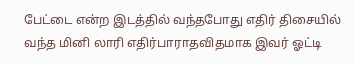பேட்டை என்ற இடத்தில் வந்தபோது எதிர் திசையில் வந்த மினி லாரி எதிர்பாராதவிதமாக இவர் ஓட்டி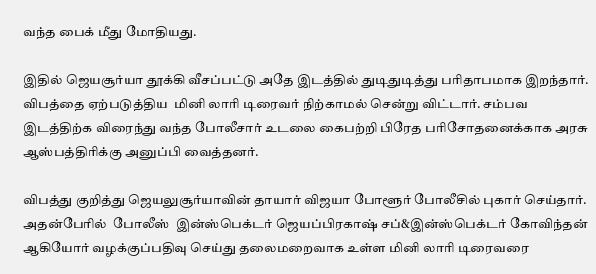வந்த பைக் மீது மோதியது.

இதில் ஜெயசூர்யா தூக்கி வீசப்பட்டு அதே இடத்தில் துடிதுடித்து பரிதாபமாக இறந்தார். விபத்தை ஏற்படுத்திய  மினி லாரி டிரைவர் நிற்காமல் சென்று விட்டார். சம்பவ இடத்திற்க விரைந்து வந்த போலீசார் உடலை கைபற்றி பிரேத பரிசோதனைக்காக அரசு ஆஸ்பத்திரிக்கு அனுப்பி வைத்தனர்.

விபத்து குறித்து ஜெயலுசூர்யாவின் தாயார் விஜயா போளூர் போலீசில் புகார் செய்தார்.  அதன்பேரில்  போலீஸ்  இன்ஸ்பெக்டர் ஜெயப்பிரகாஷ் சப்&இன்ஸ்பெக்டர் கோவிந்தன் ஆகியோர் வழக்குப்பதிவு செய்து தலைமறைவாக உள்ள மினி லாரி டிரைவரை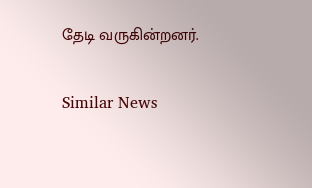தேடி வருகின்றனர்.

Similar News